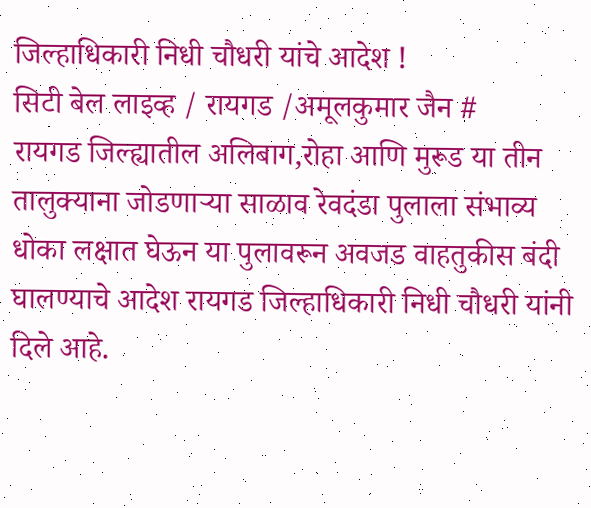जिल्हाधिकारी निधी चौधरी यांचे आदेश !
सिटी बेल लाइव्ह / रायगड /अमूलकुमार जैन #
रायगड जिल्ह्यातील अलिबाग,रोहा आणि मुरूड या तीन तालुक्याना जोडणाऱ्या साळाव रेवदंडा पुलाला संभाव्य धोका लक्षात घेऊन या पुलावरून अवजड वाहतुकीस बंदी घालण्याचे आदेश रायगड जिल्हाधिकारी निधी चौधरी यांनी दिले आहे.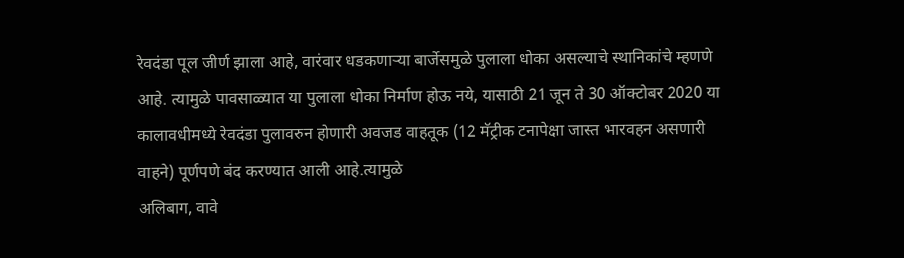रेवदंडा पूल जीर्ण झाला आहे, वारंवार धडकणाऱ्या बार्जेसमुळे पुलाला धोका असल्याचे स्थानिकांचे म्हणणे आहे. त्यामुळे पावसाळ्यात या पुलाला धोका निर्माण होऊ नये, यासाठी 21 जून ते 30 ऑक्टोबर 2020 या कालावधीमध्ये रेवदंडा पुलावरुन होणारी अवजड वाहतूक (12 मॅट्रीक टनापेक्षा जास्त भारवहन असणारी वाहने) पूर्णपणे बंद करण्यात आली आहे.त्यामुळे
अलिबाग, वावे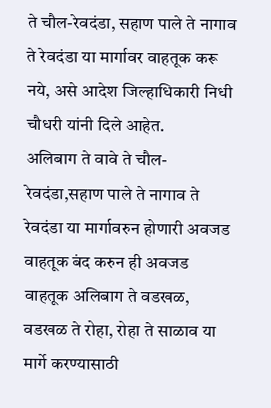ते चौल-रेवदंडा, सहाण पाले ते नागाव ते रेवदंडा या मार्गावर वाहतूक करू नये, असे आदेश जिल्हाधिकारी निधी चौधरी यांनी दिले आहेत.
अलिबाग ते वावे ते चौल-रेवदंडा,सहाण पाले ते नागाव ते रेवदंडा या मार्गावरुन होणारी अवजड वाहतूक बंद करुन ही अवजड वाहतूक अलिबाग ते वडखळ, वडखळ ते रोहा, रोहा ते साळाव या मार्गे करण्यासाठी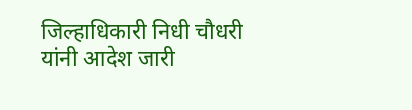जिल्हाधिकारी निधी चौधरी यांनी आदेश जारी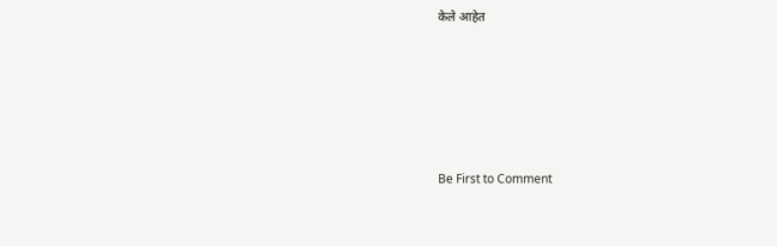केले आहेत






Be First to Comment